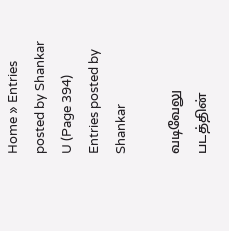Home » Entries posted by Shankar U (Page 394)
Entries posted by Shankar

வடிவேலு படத்தின்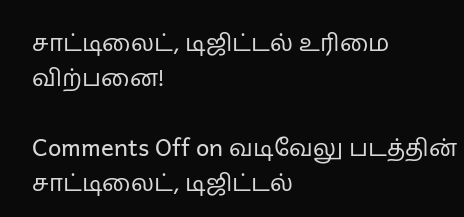சாட்டிலைட், டிஜிட்டல் உரிமை விற்பனை!

Comments Off on வடிவேலு படத்தின் சாட்டிலைட், டிஜிட்டல்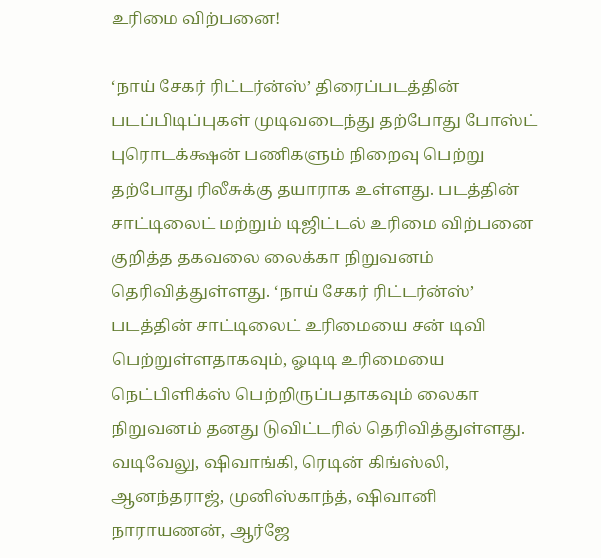உரிமை விற்பனை!

‘நாய் சேகர் ரிட்டர்ன்ஸ்’ திரைப்படத்தின் படப்பிடிப்புகள் முடிவடைந்து தற்போது போஸ்ட் புரொடக்க்ஷன் பணிகளும் நிறைவு பெற்று தற்போது ரிலீசுக்கு தயாராக உள்ளது. படத்தின் சாட்டிலைட் மற்றும் டிஜிட்டல் உரிமை விற்பனை குறித்த தகவலை லைக்கா நிறுவனம் தெரிவித்துள்ளது. ‘நாய் சேகர் ரிட்டர்ன்ஸ்’ படத்தின் சாட்டிலைட் உரிமையை சன் டிவி பெற்றுள்ளதாகவும், ஓடிடி உரிமையை நெட்பிளிக்ஸ் பெற்றிருப்பதாகவும் லைகா நிறுவனம் தனது டுவிட்டரில் தெரிவித்துள்ளது. வடிவேலு, ஷிவாங்கி, ரெடின் கிங்ஸ்லி, ஆனந்தராஜ், முனிஸ்காந்த், ஷிவானி நாராயணன், ஆர்ஜே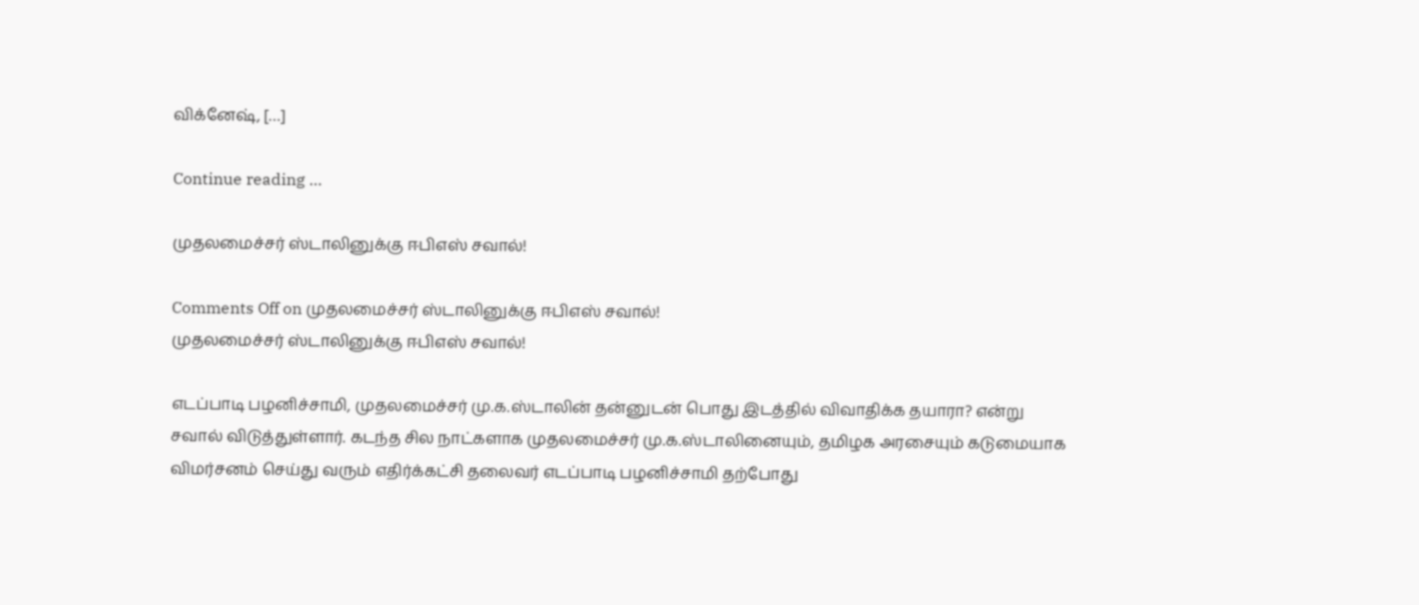விக்னேஷ், […]

Continue reading …

முதலமைச்சர் ஸ்டாலினுக்கு ஈபிஎஸ் சவால்!

Comments Off on முதலமைச்சர் ஸ்டாலினுக்கு ஈபிஎஸ் சவால்!
முதலமைச்சர் ஸ்டாலினுக்கு ஈபிஎஸ் சவால்!

எடப்பாடி பழனிச்சாமி, முதலமைச்சர் மு.க.ஸ்டாலின் தன்னுடன் பொது இடத்தில் விவாதிக்க தயாரா? என்று சவால் விடுத்துள்ளார். கடந்த சில நாட்களாக முதலமைச்சர் மு.க.ஸ்டாலினையும், தமிழக அரசையும் கடுமையாக விமர்சனம் செய்து வரும் எதிர்க்கட்சி தலைவர் எடப்பாடி பழனிச்சாமி தற்போது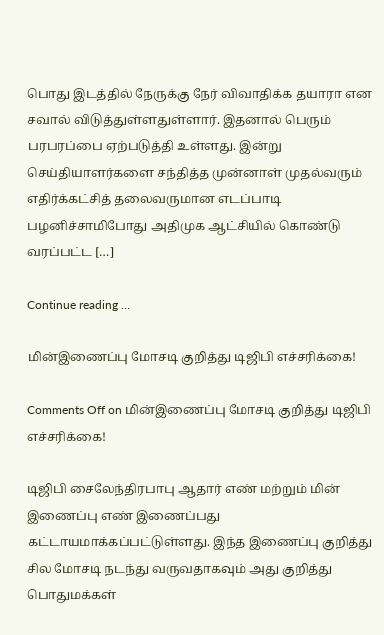பொது இடத்தில் நேருக்கு நேர் விவாதிக்க தயாரா என சவால் விடுத்துள்ளதுள்ளார். இதனால் பெரும் பரபரப்பை ஏற்படுத்தி உள்ளது. இன்று செய்தியாளர்களை சந்தித்த முன்னாள் முதல்வரும் எதிர்க்கட்சித் தலைவருமான எடப்பாடி பழனிச்சாமிபோது அதிமுக ஆட்சியில் கொண்டு வரப்பட்ட […]

Continue reading …

மின்இணைப்பு மோசடி குறித்து டிஜிபி எச்சரிக்கை!

Comments Off on மின்இணைப்பு மோசடி குறித்து டிஜிபி எச்சரிக்கை!

டிஜிபி சைலேந்திரபாபு ஆதார் எண் மற்றும் மின் இணைப்பு எண் இணைப்பது கட்டாயமாக்கப்பட்டுள்ளது. இந்த இணைப்பு குறித்து சில மோசடி நடந்து வருவதாகவும் அது குறித்து பொதுமக்கள்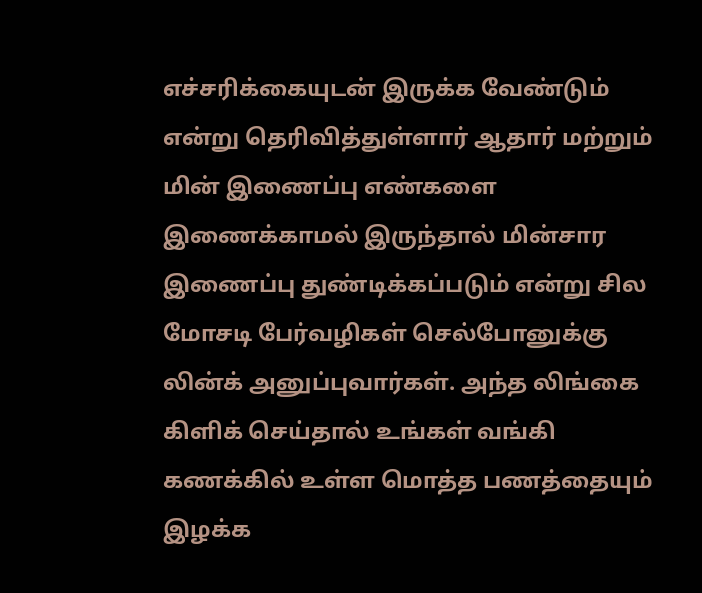எச்சரிக்கையுடன் இருக்க வேண்டும் என்று தெரிவித்துள்ளார் ஆதார் மற்றும் மின் இணைப்பு எண்களை இணைக்காமல் இருந்தால் மின்சார இணைப்பு துண்டிக்கப்படும் என்று சில மோசடி பேர்வழிகள் செல்போனுக்கு லின்க் அனுப்புவார்கள். அந்த லிங்கை கிளிக் செய்தால் உங்கள் வங்கி கணக்கில் உள்ள மொத்த பணத்தையும் இழக்க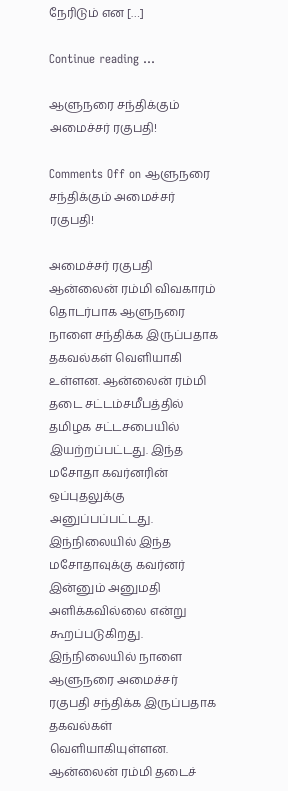நேரிடும் என […]

Continue reading …

ஆளுநரை சந்திக்கும் அமைச்சர் ரகுபதி!

Comments Off on ஆளுநரை சந்திக்கும் அமைச்சர் ரகுபதி!

அமைச்சர் ரகுபதி ஆன்லைன் ரம்மி விவகாரம் தொடர்பாக ஆளுநரை நாளை சந்திக்க இருப்பதாக தகவல்கள் வெளியாகி உள்ளன. ஆன்லைன் ரம்மி தடை சட்டம்சமீபத்தில் தமிழக சட்டசபையில் இயற்றப்பட்டது. இந்த மசோதா கவர்னரின் ஒப்புதலுக்கு அனுப்பப்பட்டது. இந்நிலையில் இந்த மசோதாவுக்கு கவர்னர் இன்னும் அனுமதி அளிக்கவில்லை என்று கூறப்படுகிறது. இந்நிலையில் நாளை ஆளுநரை அமைச்சர் ரகுபதி சந்திக்க இருப்பதாக தகவல்கள் வெளியாகியுள்ளன. ஆன்லைன் ரம்மி தடைச்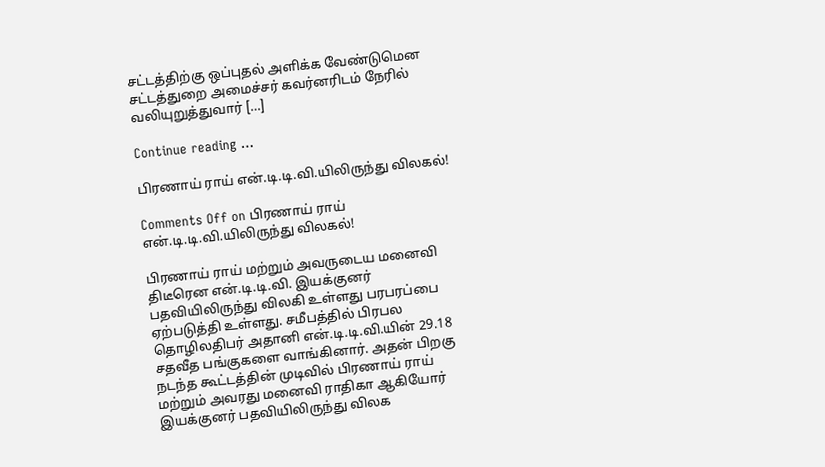சட்டத்திற்கு ஒப்புதல் அளிக்க வேண்டுமென சட்டத்துறை அமைச்சர் கவர்னரிடம் நேரில் வலியுறுத்துவார் […]

Continue reading …

பிரணாய் ராய் என்.டி.டி.வி.யிலிருந்து விலகல்!

Comments Off on பிரணாய் ராய் என்.டி.டி.வி.யிலிருந்து விலகல்!

பிரணாய் ராய் மற்றும் அவருடைய மனைவி திடீரென என்.டி.டி.வி. இயக்குனர் பதவியிலிருந்து விலகி உள்ளது பரபரப்பை ஏற்படுத்தி உள்ளது. சமீபத்தில் பிரபல தொழிலதிபர் அதானி என்.டி.டி.வி.யின் 29.18 சதவீத பங்குகளை வாங்கினார். அதன் பிறகு நடந்த கூட்டத்தின் முடிவில் பிரணாய் ராய் மற்றும் அவரது மனைவி ராதிகா ஆகியோர் இயக்குனர் பதவியிலிருந்து விலக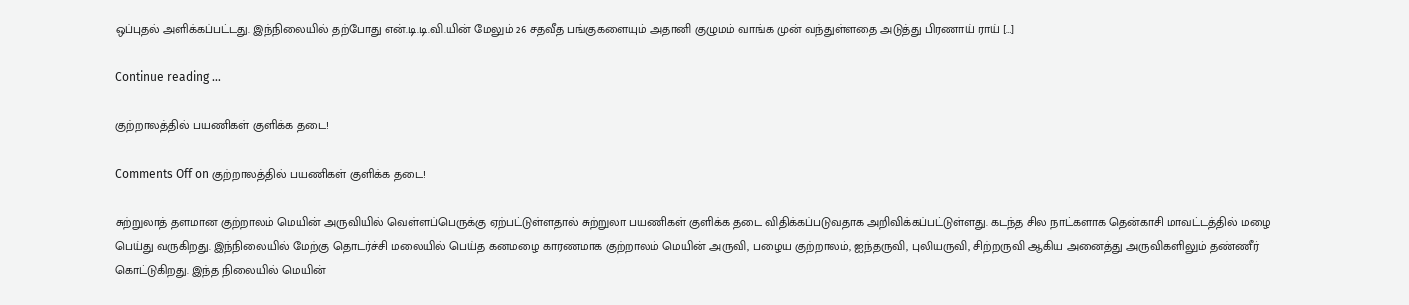ஒப்புதல் அளிக்கப்பட்டது. இந்நிலையில் தற்போது என்.டி.டி.வி.யின் மேலும் 26 சதவீத பங்குகளையும் அதானி குழுமம் வாங்க முன் வந்துள்ளதை அடுத்து பிரணாய் ராய் […]

Continue reading …

குற்றாலத்தில் பயணிகள் குளிக்க தடை!

Comments Off on குற்றாலத்தில் பயணிகள் குளிக்க தடை!

சுற்றுலாத் தளமான குற்றாலம் மெயின் அருவியில் வெள்ளப்பெருக்கு ஏற்பட்டுள்ளதால் சுற்றுலா பயணிகள் குளிக்க தடை விதிக்கப்படுவதாக அறிவிக்கப்பட்டுள்ளது. கடந்த சில நாட்களாக தென்காசி மாவட்டத்தில் மழை பெய்து வருகிறது. இந்நிலையில் மேற்கு தொடர்ச்சி மலையில் பெய்த கனமழை காரணமாக குற்றாலம் மெயின் அருவி, பழைய குற்றாலம், ஐந்தருவி, புலியருவி, சிற்றருவி ஆகிய அனைத்து அருவிகளிலும் தண்ணீர் கொட்டுகிறது. இந்த நிலையில் மெயின்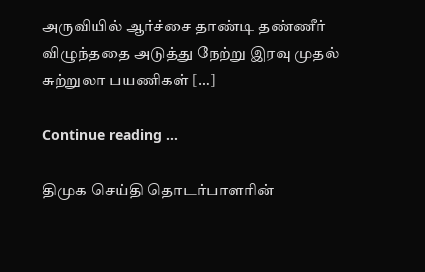அருவியில் ஆர்ச்சை தாண்டி தண்ணீர் விழுந்ததை அடுத்து நேற்று இரவு முதல் சுற்றுலா பயணிகள் […]

Continue reading …

திமுக செய்தி தொடர்பாளரின்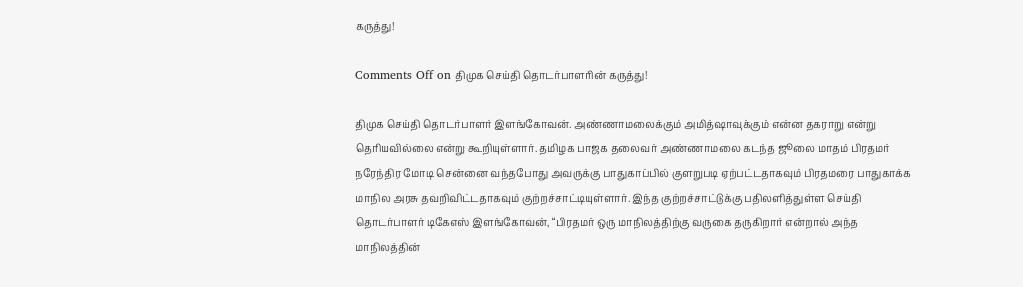கருத்து!

Comments Off on திமுக செய்தி தொடர்பாளரின் கருத்து!

திமுக செய்தி தொடர்பாளர் இளங்கோவன். அண்ணாமலைக்கும் அமித்ஷாவுக்கும் என்ன தகராறு என்று தெரியவில்லை என்று கூறியுள்ளார். தமிழக பாஜக தலைவர் அண்ணாமலை கடந்த ஜூலை மாதம் பிரதமர் நரேந்திர மோடி சென்னை வந்தபோது அவருக்கு பாதுகாப்பில் குளறுபடி ஏற்பட்டதாகவும் பிரதமரை பாதுகாக்க மாநில அரசு தவறிவிட்டதாகவும் குற்றச்சாட்டியுள்ளார். இந்த குற்றச்சாட்டுக்கு பதிலளித்துள்ள செய்தி தொடர்பாளர் டிகேஎஸ் இளங்கோவன், “பிரதமர் ஒரு மாநிலத்திற்கு வருகை தருகிறார் என்றால் அந்த மாநிலத்தின்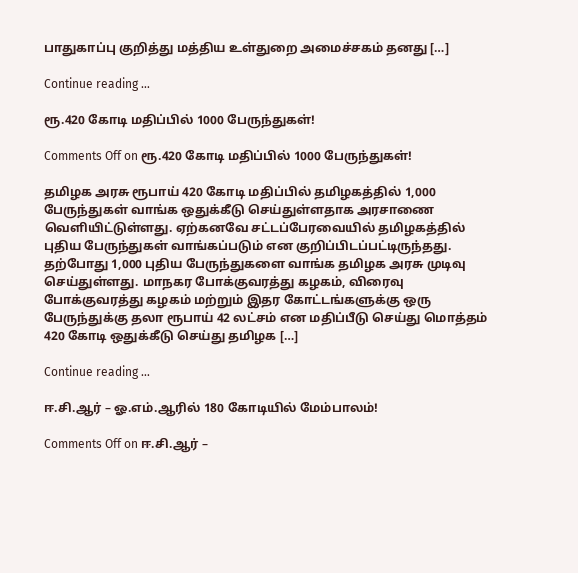பாதுகாப்பு குறித்து மத்திய உள்துறை அமைச்சகம் தனது […]

Continue reading …

ரூ.420 கோடி மதிப்பில் 1000 பேருந்துகள்!

Comments Off on ரூ.420 கோடி மதிப்பில் 1000 பேருந்துகள்!

தமிழக அரசு ரூபாய் 420 கோடி மதிப்பில் தமிழகத்தில் 1,000 பேருந்துகள் வாங்க ஒதுக்கீடு செய்துள்ளதாக அரசாணை வெளியிட்டுள்ளது. ஏற்கனவே சட்டப்பேரவையில் தமிழகத்தில் புதிய பேருந்துகள் வாங்கப்படும் என குறிப்பிடப்பட்டிருந்தது. தற்போது 1,000 புதிய பேருந்துகளை வாங்க தமிழக அரசு முடிவு செய்துள்ளது. மாநகர போக்குவரத்து கழகம், விரைவு போக்குவரத்து கழகம் மற்றும் இதர கோட்டங்களுக்கு ஒரு பேருந்துக்கு தலா ரூபாய் 42 லட்சம் என மதிப்பீடு செய்து மொத்தம் 420 கோடி ஒதுக்கீடு செய்து தமிழக […]

Continue reading …

ஈ.சி.ஆர் – ஓ.எம்.ஆரில் 180 கோடியில் மேம்பாலம்!

Comments Off on ஈ.சி.ஆர் –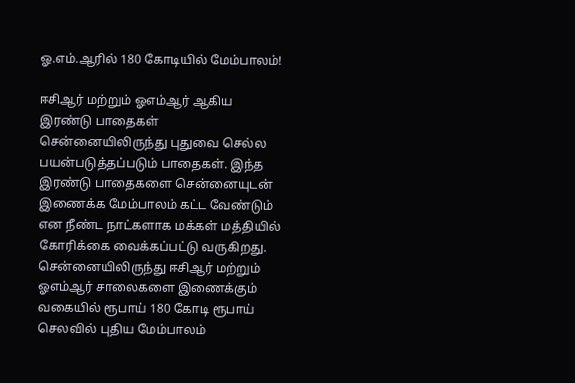ஓ.எம்.ஆரில் 180 கோடியில் மேம்பாலம்!

ஈசிஆர் மற்றும் ஓஎம்ஆர் ஆகிய இரண்டு பாதைகள் சென்னையிலிருந்து புதுவை செல்ல பயன்படுத்தப்படும் பாதைகள். இந்த இரண்டு பாதைகளை சென்னையுடன் இணைக்க மேம்பாலம் கட்ட வேண்டும் என நீண்ட நாட்களாக மக்கள் மத்தியில் கோரிக்கை வைக்கப்பட்டு வருகிறது. சென்னையிலிருந்து ஈசிஆர் மற்றும் ஓஎம்ஆர் சாலைகளை இணைக்கும் வகையில் ரூபாய் 180 கோடி ரூபாய் செலவில் புதிய மேம்பாலம்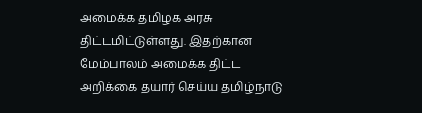அமைக்க தமிழக அரசு திட்டமிட்டுள்ளது. இதற்கான மேம்பாலம் அமைக்க திட்ட அறிக்கை தயார் செய்ய தமிழ்நாடு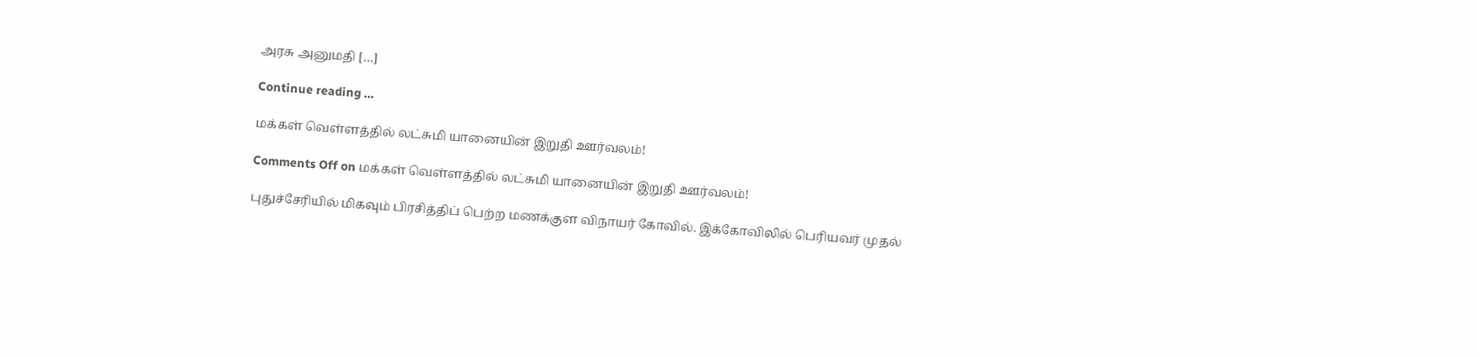அரசு அனுமதி […]

Continue reading …

மக்கள் வெள்ளத்தில் லட்சுமி யானையின் இறுதி ஊர்வலம்!

Comments Off on மக்கள் வெள்ளத்தில் லட்சுமி யானையின் இறுதி ஊர்வலம்!

புதுச்சேரியில் மிகவும் பிரசித்திப் பெற்ற மணக்குள விநாயர் கோவில். இக்கோவிலில் பெரியவர் முதல்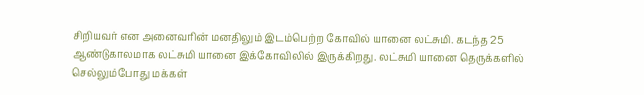சிறியவர் என அனைவரின் மனதிலும் இடம்பெற்ற கோவில் யானை லட்சுமி. கடந்த 25 ஆண்டுகாலமாக லட்சுமி யானை இக்கோவிலில் இருக்கிறது. லட்சுமி யானை தெருக்களில் செல்லும்போது மக்கள்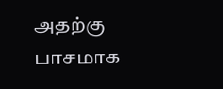அதற்கு பாசமாக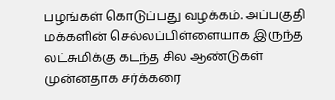பழங்கள் கொடுப்பது வழக்கம். அப்பகுதி மக்களின் செல்லப்பிள்ளையாக இருந்த லட்சுமிக்கு கடந்த சில ஆண்டுகள் முன்னதாக சர்க்கரை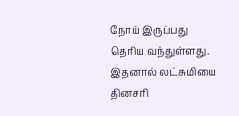நோய் இருப்பது தெரிய வந்துள்ளது. இதனால் லட்சுமியை தினசரி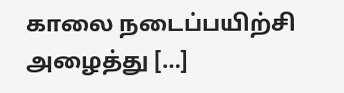காலை நடைப்பயிற்சி அழைத்து […]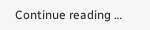Continue reading …